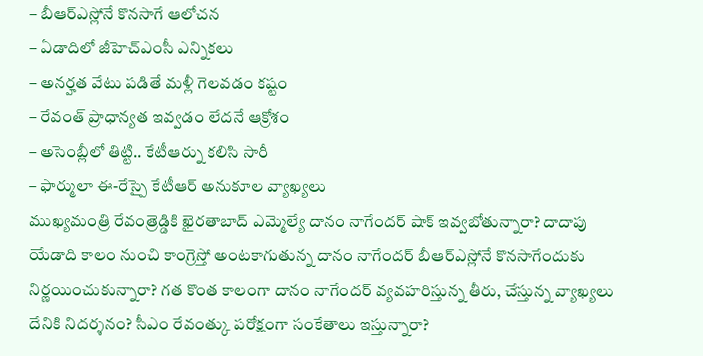– బీఆర్ఎస్లోనే కొనసాగే ఆలోచన
– ఏడాదిలో జీహెచ్ఎంసీ ఎన్నికలు
– అనర్హత వేటు పడితే మళ్లీ గెలవడం కష్టం
– రేవంత్ ప్రాధాన్యత ఇవ్వడం లేదనే ఆక్రోశం
– అసెంబ్లీలో తిట్టి.. కేటీఆర్ను కలిసి సారీ
– ఫార్ములా ఈ-రేస్పై కేటీఆర్ అనుకూల వ్యాఖ్యలు
ముఖ్యమంత్రి రేవంత్రెడ్డికి ఖైరతాబాద్ ఎమ్మెల్యే దానం నాగేందర్ షాక్ ఇవ్వబోతున్నారా? దాదాపు యేడాది కాలం నుంచి కాంగ్రెస్తో అంటకాగుతున్న దానం నాగేందర్ బీఆర్ఎస్లోనే కొనసాగేందుకు నిర్ణయించుకున్నారా? గత కొంత కాలంగా దానం నాగేందర్ వ్యవహరిస్తున్న తీరు, చేస్తున్న వ్యాఖ్యలు దేనికి నిదర్శనం? సీఎం రేవంత్కు పరోక్షంగా సంకేతాలు ఇస్తున్నారా?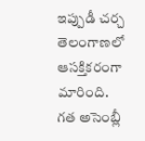ఇప్పుడీ చర్చ తెలంగాణలో ఆసక్తికరంగా మారింది.
గత అసెంబ్లీ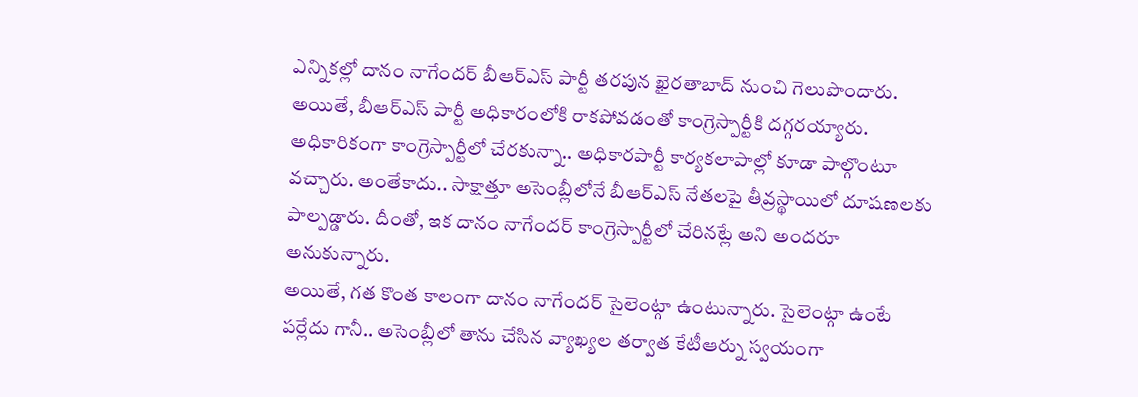ఎన్నికల్లో దానం నాగేందర్ బీఆర్ఎస్ పార్టీ తరపున ఖైరతాబాద్ నుంచి గెలుపొందారు. అయితే, బీఆర్ఎస్ పార్టీ అధికారంలోకి రాకపోవడంతో కాంగ్రెస్పార్టీకి దగ్గరయ్యారు. అధికారికంగా కాంగ్రెస్పార్టీలో చేరకున్నా.. అధికారపార్టీ కార్యకలాపాల్లో కూడా పాల్గొంటూ వచ్చారు. అంతేకాదు.. సాక్షాత్తూ అసెంబ్లీలోనే బీఆర్ఎస్ నేతలపై తీవ్రస్థాయిలో దూషణలకు పాల్పడ్డారు. దీంతో, ఇక దానం నాగేందర్ కాంగ్రెస్పార్టీలో చేరినట్లే అని అందరూ అనుకున్నారు.
అయితే, గత కొంత కాలంగా దానం నాగేందర్ సైలెంట్గా ఉంటున్నారు. సైలెంట్గా ఉంటే పర్లేదు గానీ.. అసెంబ్లీలో తాను చేసిన వ్యాఖ్యల తర్వాత కేటీఆర్ను స్వయంగా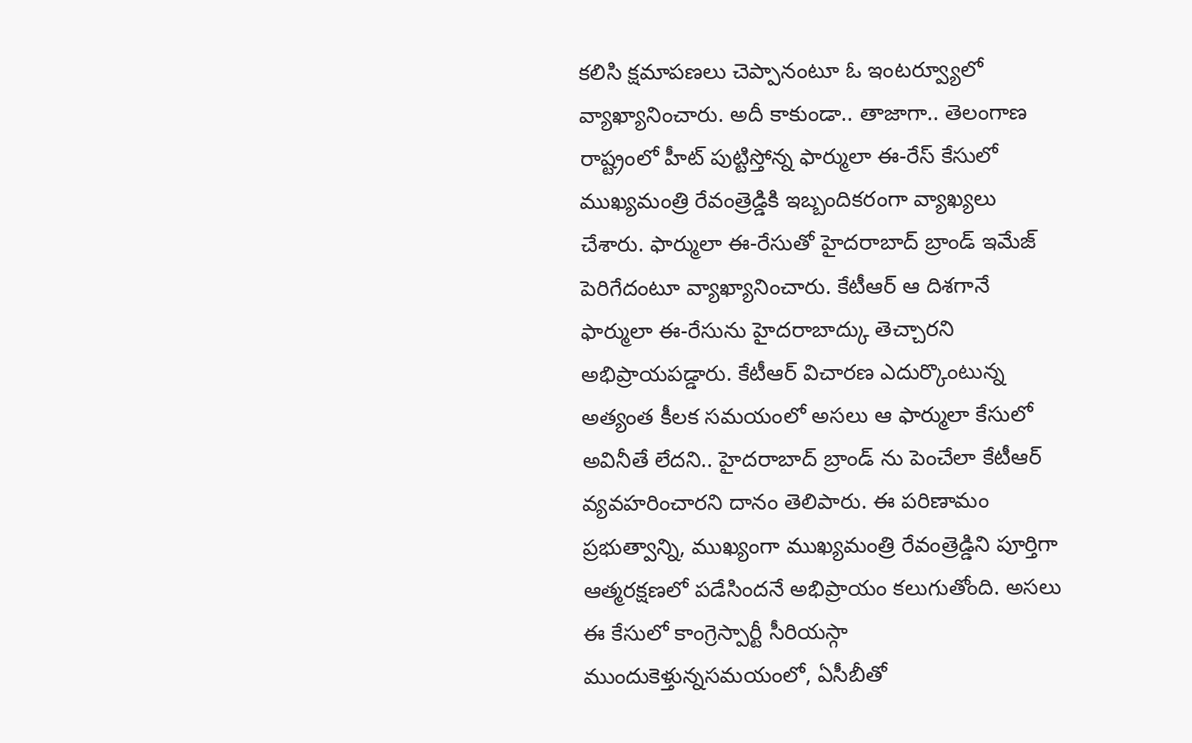కలిసి క్షమాపణలు చెప్పానంటూ ఓ ఇంటర్వ్యూలో వ్యాఖ్యానించారు. అదీ కాకుండా.. తాజాగా.. తెలంగాణ రాష్ట్రంలో హీట్ పుట్టిస్తోన్న ఫార్ములా ఈ-రేస్ కేసులో ముఖ్యమంత్రి రేవంత్రెడ్డికి ఇబ్బందికరంగా వ్యాఖ్యలు చేశారు. ఫార్ములా ఈ-రేసుతో హైదరాబాద్ బ్రాండ్ ఇమేజ్ పెరిగేదంటూ వ్యాఖ్యానించారు. కేటీఆర్ ఆ దిశగానే ఫార్ములా ఈ-రేసును హైదరాబాద్కు తెచ్చారని అభిప్రాయపడ్డారు. కేటీఆర్ విచారణ ఎదుర్కొంటున్న అత్యంత కీలక సమయంలో అసలు ఆ ఫార్ములా కేసులో అవినీతే లేదని.. హైదరాబాద్ బ్రాండ్ ను పెంచేలా కేటీఆర్ వ్యవహరించారని దానం తెలిపారు. ఈ పరిణామం ప్రభుత్వాన్ని, ముఖ్యంగా ముఖ్యమంత్రి రేవంత్రెడ్డిని పూర్తిగా ఆత్మరక్షణలో పడేసిందనే అభిప్రాయం కలుగుతోంది. అసలు ఈ కేసులో కాంగ్రెస్పార్టీ సీరియస్గా ముందుకెళ్తున్నసమయంలో, ఏసీబీతో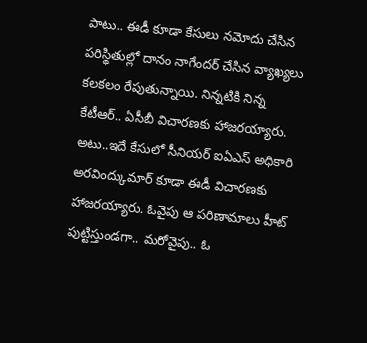పాటు.. ఈడీ కూడా కేసులు నమోదు చేసిన పరిస్థితుల్లో దానం నాగేందర్ చేసిన వ్యాఖ్యలు కలకలం రేపుతున్నాయి. నిన్నటికి నిన్న కేటీఆర్.. ఏసీబీ విచారణకు హాజరయ్యారు. అటు..ఇదే కేసులో సీనియర్ ఐఏఎస్ అధికారి అరవింద్కుమార్ కూడా ఈడీ విచారణకు హాజరయ్యారు. ఓవైపు ఆ పరిణామాలు హీట్ పుట్టిస్తుండగా.. మరోవైపు.. ఓ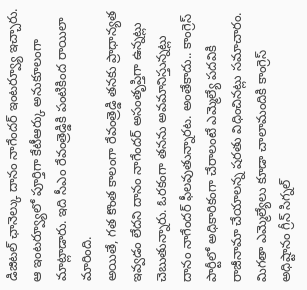డిజిటల్ ఛానెల్కు దానం నాగేందర్ ఇంటర్వ్యూ ఇచ్చారు. ఆ ఇంటర్వ్యూలో పూర్తిగా కేటీఆర్కు అనుకూలంగా మాట్లాడారు. ఇది సీఎం రేవంత్రెడ్డికి పంటికింద రాయిలా మారింది.
అయితే, గత కొంత కాలంగా రేవంత్రెడ్డి తనకు ప్రాధాన్యత ఇవ్వడం లేదని దానం నాగేందర్ అసంతృప్తిగా ఉన్నట్లు చెబుతున్నారు. ఓరకంగా తనను అవమానిస్తున్నట్లు దానం నాగేందర్ ఫీలవుతున్నారట. అంతేకాదు.. కాంగ్రెస్ పార్టీలో అధికారికంగా చేరాలంటే ఎమ్మెల్యే పదవికి రాజీనామా చేయాలన్న షరతు విధించినట్లు సమాచారం. మిగతా ఎమ్మెల్యేలు కూడా చాలామందికి కాంగ్రెస్ అధిష్టానం గ్రీన్ సిగ్నల్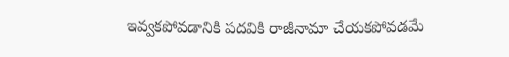ఇవ్వకపోవడానికి పదవికి రాజీనామా చేయకపోవడమే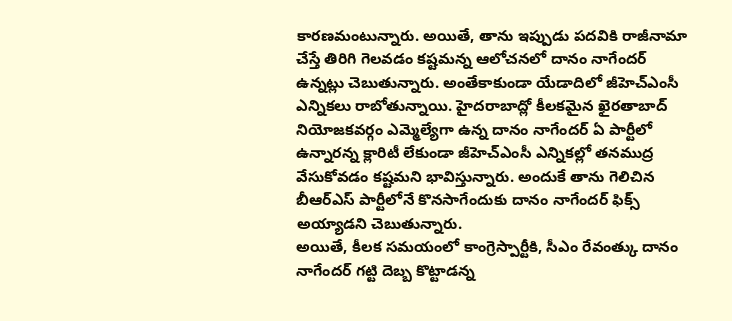కారణమంటున్నారు. అయితే, తాను ఇప్పుడు పదవికి రాజీనామా చేస్తే తిరిగి గెలవడం కష్టమన్న ఆలోచనలో దానం నాగేందర్ ఉన్నట్లు చెబుతున్నారు. అంతేకాకుండా యేడాదిలో జీహెచ్ఎంసీ ఎన్నికలు రాబోతున్నాయి. హైదరాబాద్లో కీలకమైన ఖైరతాబాద్ నియోజకవర్గం ఎమ్మెల్యేగా ఉన్న దానం నాగేందర్ ఏ పార్టీలో ఉన్నారన్న క్లారిటీ లేకుండా జీహెచ్ఎంసీ ఎన్నికల్లో తనముద్ర వేసుకోవడం కష్టమని భావిస్తున్నారు. అందుకే తాను గెలిచిన బీఆర్ఎస్ పార్టీలోనే కొనసాగేందుకు దానం నాగేందర్ ఫిక్స్ అయ్యాడని చెబుతున్నారు.
అయితే, కీలక సమయంలో కాంగ్రెస్పార్టీకి, సీఎం రేవంత్కు దానం నాగేందర్ గట్టి దెబ్బ కొట్టాడన్న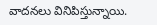వాదనలు వినిపిస్తున్నాయి.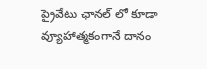ప్రైవేటు ఛానల్ లో కూడా వ్యూహాత్మకంగానే దానం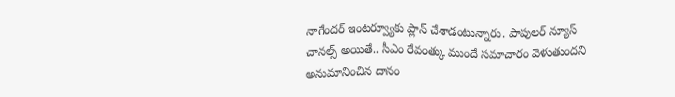నాగేందర్ ఇంటర్వ్యూకు ప్లాన్ చేశాడంటున్నారు. పాపులర్ న్యూస్ చానల్స్ అయితే.. సీఎం రేవంత్కు ముందే సమాచారం వెళుతుందని అనుమానించిన దానం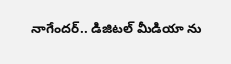నాగేందర్.. డిజిటల్ మీడియా ను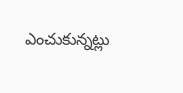ఎంచుకున్నట్లు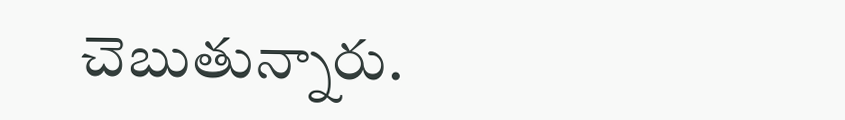చెబుతున్నారు.